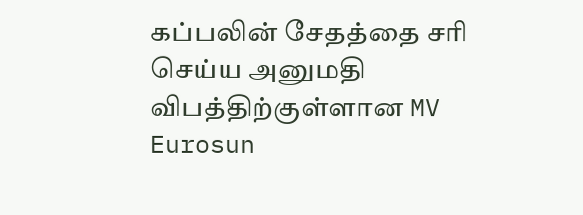கப்பலின் சேதத்தை சரி செய்ய அனுமதி
விபத்திற்குள்ளான MV Eurosun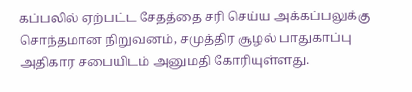கப்பலில் ஏற்பட்ட சேதத்தை சரி செய்ய அக்கப்பலுக்கு சொந்தமான நிறுவனம், சமுத்திர சூழல் பாதுகாப்பு அதிகார சபையிடம் அனுமதி கோரியுள்ளது.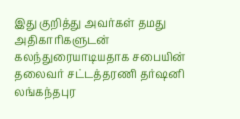இது குறித்து அவர்கள் தமது அதிகாரிகளுடன் கலந்துரையாடியதாக சபையின் தலைவர் சட்டத்தரணி தர்ஷனி லங்கந்தபுர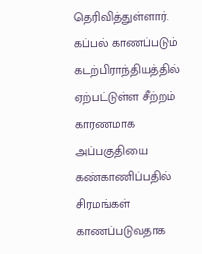தெரிவித்துள்ளார்.
கப்பல் காணப்படும் கடற்பிராந்தியத்தில் ஏற்பட்டுள்ள சீற்றம் காரணமாக அப்பகுதியை கண்காணிப்பதில் சிரமங்கள் காணப்படுவதாக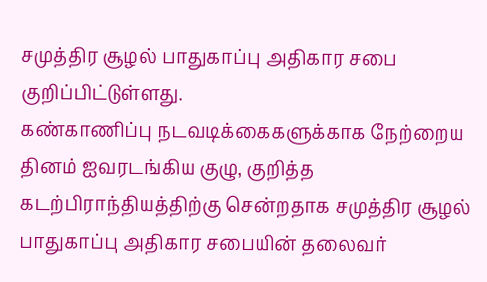சமுத்திர சூழல் பாதுகாப்பு அதிகார சபை குறிப்பிட்டுள்ளது.
கண்காணிப்பு நடவடிக்கைகளுக்காக நேற்றைய தினம் ஐவரடங்கிய குழு, குறித்த கடற்பிராந்தியத்திற்கு சென்றதாக சமுத்திர சூழல் பாதுகாப்பு அதிகார சபையின் தலைவர்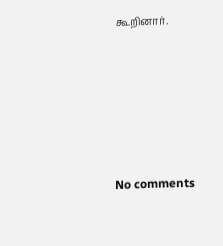கூறினார்.






No comments